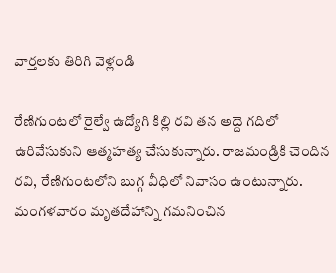వార్తలకు తిరిగి వెళ్లండి

రేణిగుంటలో రైల్వే ఉద్యోగి కిల్లి రవి తన అద్దె గదిలో ఉరివేసుకుని ఆత్మహత్య చేసుకున్నారు. రాజమండ్రికి చెందిన రవి, రేణిగుంటలోని బుగ్గ వీధిలో నివాసం ఉంటున్నారు. మంగళవారం మృతదేహాన్ని గమనించిన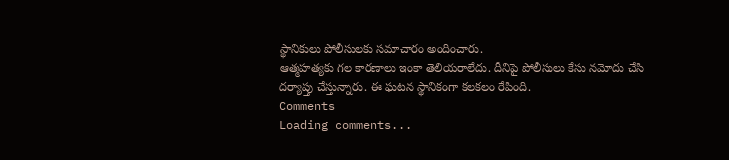స్థానికులు పోలీసులకు సమాచారం అందించారు.
ఆత్మహత్యకు గల కారణాలు ఇంకా తెలియరాలేదు. దీనిపై పోలీసులు కేసు నమోదు చేసి దర్యాప్తు చేస్తున్నారు. ఈ ఘటన స్థానికంగా కలకలం రేపింది.
Comments
Loading comments...